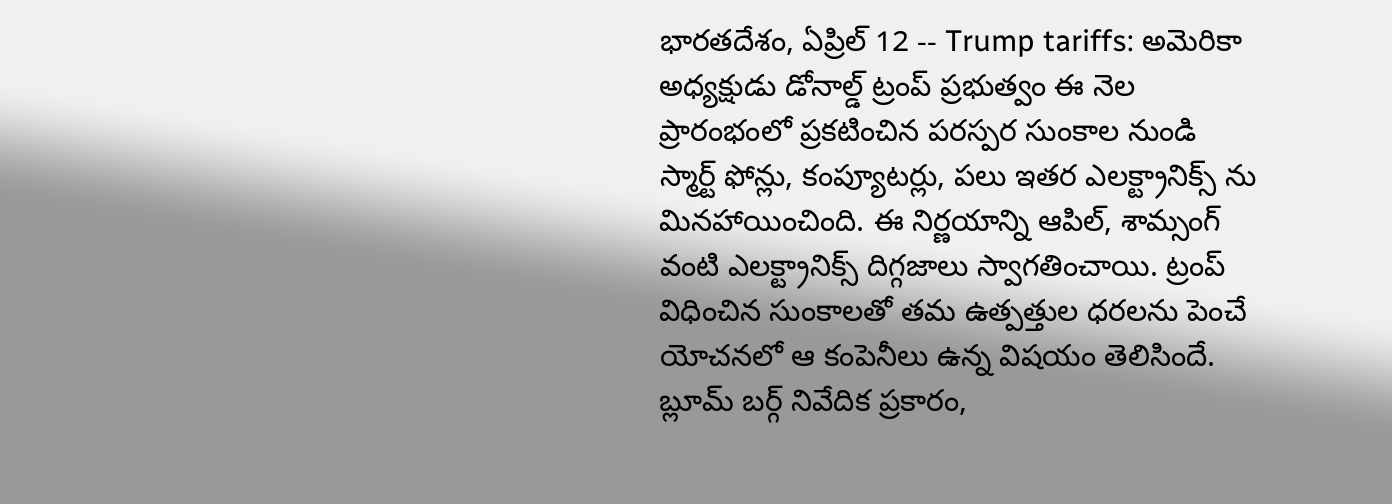భారతదేశం, ఏప్రిల్ 12 -- Trump tariffs: అమెరికా అధ్యక్షుడు డోనాల్డ్ ట్రంప్ ప్రభుత్వం ఈ నెల ప్రారంభంలో ప్రకటించిన పరస్పర సుంకాల నుండి స్మార్ట్ ఫోన్లు, కంప్యూటర్లు, పలు ఇతర ఎలక్ట్రానిక్స్ ను మినహాయించింది. ఈ నిర్ణయాన్ని ఆపిల్, శామ్సంగ్ వంటి ఎలక్ట్రానిక్స్ దిగ్గజాలు స్వాగతించాయి. ట్రంప్ విధించిన సుంకాలతో తమ ఉత్పత్తుల ధరలను పెంచే యోచనలో ఆ కంపెనీలు ఉన్న విషయం తెలిసిందే.
బ్లూమ్ బర్గ్ నివేదిక ప్రకారం,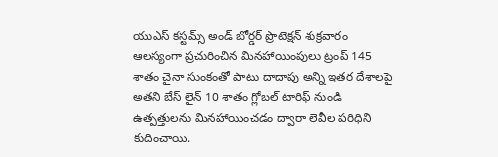యుఎస్ కస్టమ్స్ అండ్ బోర్డర్ ప్రొటెక్షన్ శుక్రవారం ఆలస్యంగా ప్రచురించిన మినహాయింపులు ట్రంప్ 145 శాతం చైనా సుంకంతో పాటు దాదాపు అన్ని ఇతర దేశాలపై అతని బేస్ లైన్ 10 శాతం గ్లోబల్ టారిఫ్ నుండి ఉత్పత్తులను మినహాయించడం ద్వారా లెవీల పరిధిని కుదించాయి.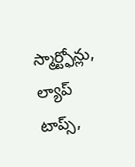స్మార్ట్ఫోన్లు, ల్యాప్ టాప్స్,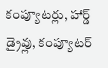కంప్యూటర్లు, హార్డ్ డ్రైవ్లు, కంప్యూటర్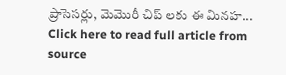ప్రాసెసర్లు, మెమొరీ చిప్ లకు ఈ మినహ...
Click here to read full article from source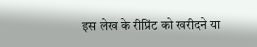इस लेख के रीप्रिंट को खरीदने या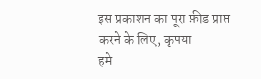इस प्रकाशन का पूरा फ़ीड प्राप्त करने के लिए, कृपया
हमे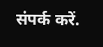संपर्क करें.